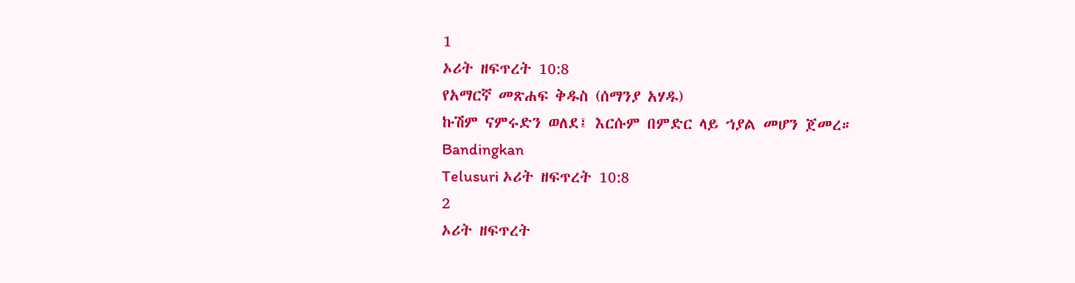1
ኦሪት ዘፍጥረት 10:8
የአማርኛ መጽሐፍ ቅዱስ (ሰማንያ አሃዱ)
ኩሽም ናምሩድን ወለደ፤ እርሱም በምድር ላይ ኀያል መሆን ጀመረ።
Bandingkan
Telusuri ኦሪት ዘፍጥረት 10:8
2
ኦሪት ዘፍጥረት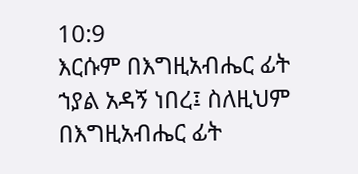10:9
እርሱም በእግዚአብሔር ፊት ኀያል አዳኝ ነበረ፤ ስለዚህም በእግዚአብሔር ፊት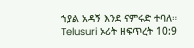ኀያል አዳኝ እንደ ናምሩድ ተባለ።
Telusuri ኦሪት ዘፍጥረት 10:9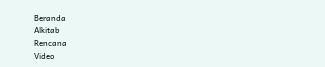Beranda
Alkitab
Rencana
Video